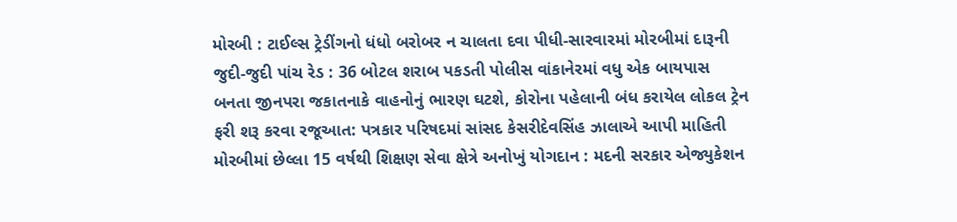મોરબી : ટાઈલ્સ ટ્રેડીંગનો ધંધો બરોબર ન ચાલતા દવા પીધી-સારવારમાં મોરબીમાં દારૂની જુદી-જુદી પાંચ રેડ : 36 બોટલ શરાબ પકડતી પોલીસ વાંકાનેરમાં વધુ એક બાયપાસ બનતા જીનપરા જકાતનાકે વાહનોનું ભારણ ઘટશે, કોરોના પહેલાની બંધ કરાયેલ લોકલ ટ્રેન ફરી શરૂ કરવા રજૂઆત: પત્રકાર પરિષદમાં સાંસદ કેસરીદેવસિંહ ઝાલાએ આપી માહિતી મોરબીમાં છેલ્લા 15 વર્ષથી શિક્ષણ સેવા ક્ષેત્રે અનોખું યોગદાન : મદની સરકાર એજ્યુકેશન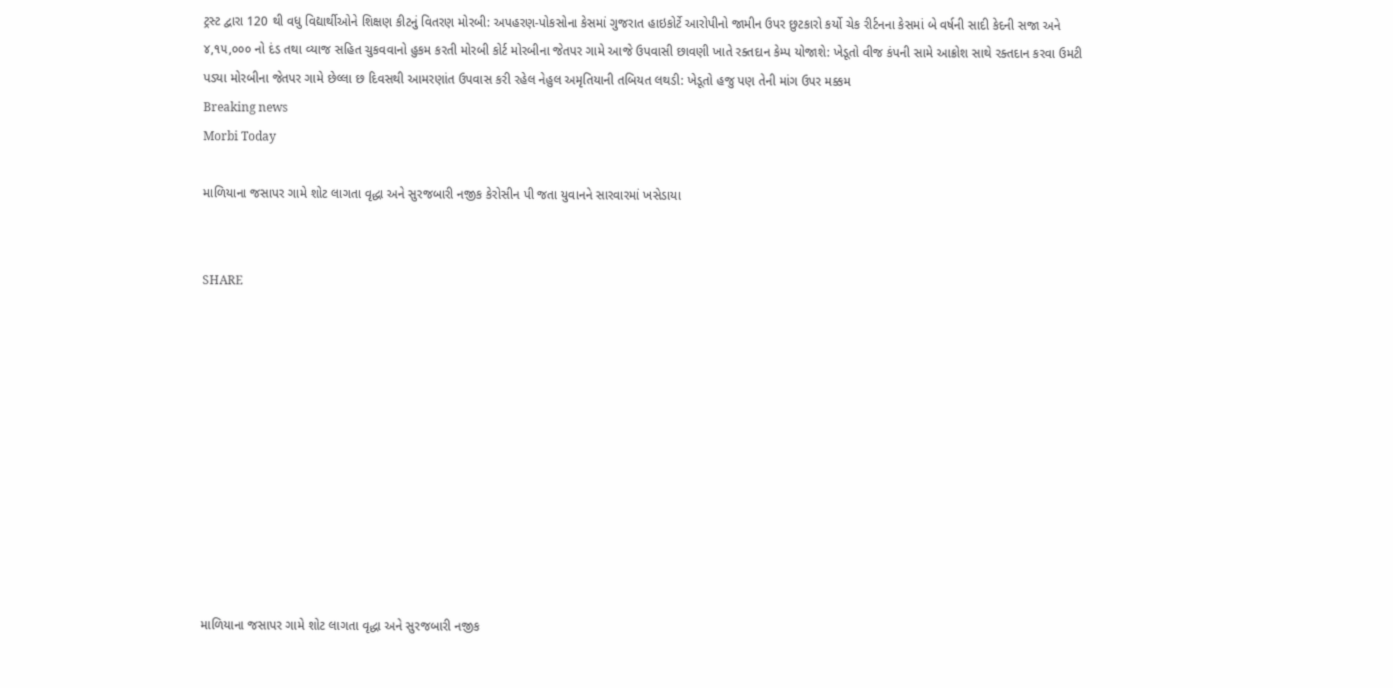ટ્રસ્ટ દ્વારા 120 થી વધુ વિદ્યાર્થીઓને શિક્ષણ કીટનું વિતરણ મોરબી: અપહરણ-પોકસોના કેસમાં ગુજરાત હાઇકોર્ટે આરોપીનો જામીન ઉપર છુટકારો કર્યો ચેક રીર્ટનના કેસમાં બે વર્ષની સાદી કેદની સજા અને ૪,૧૫,૦૦૦ નો દંડ તથા વ્યાજ સહિત ચુકવવાનો હુકમ કરતી મોરબી કોર્ટ મોરબીના જેતપર ગામે આજે ઉપવાસી છાવણી ખાતે રક્તદાન કેમ્પ યોજાશે: ખેડૂતો વીજ કંપની સામે આક્રોશ સાથે રક્તદાન કરવા ઉમટી પડ્યા મોરબીના જેતપર ગામે છેલ્લા છ દિવસથી આમરણાંત ઉપવાસ કરી રહેલ નેહુલ અમૃતિયાની તબિયત લથડી: ખેડૂતો હજુ પણ તેની માંગ ઉપર મક્કમ
Breaking news
Morbi Today

માળિયાના જસાપર ગામે શોટ લાગતા વૃદ્ધા અને સુરજબારી નજીક કેરોસીન પી જતા યુવાનને સારવારમાં ખસેડાયા


SHARE











માળિયાના જસાપર ગામે શોટ લાગતા વૃદ્ધા અને સુરજબારી નજીક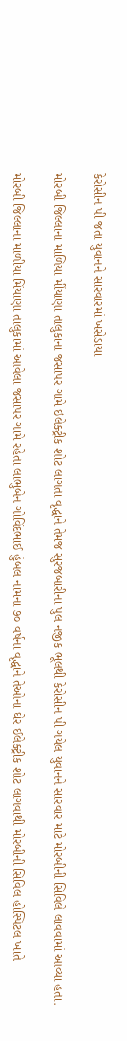કેરોસીન પી જતા યુવાનને સારવારમાં ખસેડાયા

મોરબી જિલ્લાના માળિયા મીંયાણા તાલુકાના જસાપર ગામે ઇલેક્ટ્રીક શોટ લાગતા વૃદ્ધાને તેમજ સુરજબારીના પુલ નજીક ભૂલથી કેરોસીન પી ગયેલ યુવાનને સારવાર માટે મોરબીની સિવિલે લાવવામાં આવ્યા હતા.

મોરબી જિલ્લાના માળીયા મિંયાણા તાલુકામાં આવેલા જસાપર ગામે રહેતા લાભુબેન ગોવિંદભાઈ હુંબલ નામના ૭૦ વર્ષના વૃદ્ધાને તેઓના ઘેર ઈલેક્ટ્રીક શોટ લાગવાથી મોરબીની સિવિલ હોસ્પિટલ ખાતે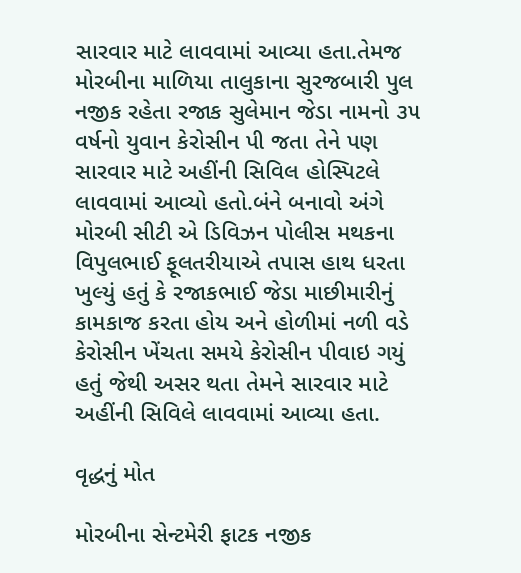સારવાર માટે લાવવામાં આવ્યા હતા.તેમજ મોરબીના માળિયા તાલુકાના સુરજબારી પુલ નજીક રહેતા રજાક સુલેમાન જેડા નામનો ૩૫ વર્ષનો યુવાન કેરોસીન પી જતા તેને પણ સારવાર માટે અહીંની સિવિલ હોસ્પિટલે લાવવામાં આવ્યો હતો.બંને બનાવો અંગે મોરબી સીટી એ ડિવિઝન પોલીસ મથકના વિપુલભાઈ ફૂલતરીયાએ તપાસ હાથ ધરતા ખુલ્યું હતું કે રજાકભાઈ જેડા માછીમારીનું કામકાજ કરતા હોય અને હોળીમાં નળી વડે કેરોસીન ખેંચતા સમયે કેરોસીન પીવાઇ ગયું હતું જેથી અસર થતા તેમને સારવાર માટે અહીંની સિવિલે લાવવામાં આવ્યા હતા.

વૃદ્ધનું મોત

મોરબીના સેન્ટમેરી ફાટક નજીક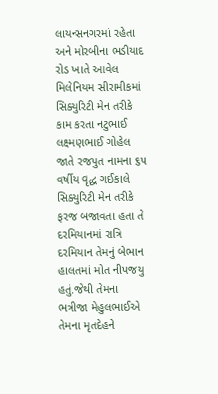લાયન્સનગરમાં રહેતા અને મોરબીના ભડીયાદ રોડ ખાતે આવેલ મિલેનિયમ સીરામીકમાં સિક્યુરિટી મેન તરીકે કામ કરતા નટુભાઈ લક્ષ્મણભાઈ ગોહેલ જાતે રજપુત નામના ૬૫ વર્ષીય વૃદ્ધ ગઈકાલે સિક્યુરિટી મેન તરીકે ફરજ બજાવતા હતા તે દરમિયાનમાં રાત્રિ દરમિયાન તેમનું બેભાન હાલતમાં મોત નીપજયુ હતું.જેથી તેમના ભત્રીજા મેહુલભાઈએ તેમના મૃતદેહને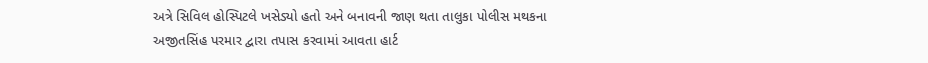અત્રે સિવિલ હોસ્પિટલે ખસેડ્યો હતો અને બનાવની જાણ થતા તાલુકા પોલીસ મથકના અજીતસિંહ પરમાર દ્વારા તપાસ કરવામાં આવતા હાર્ટ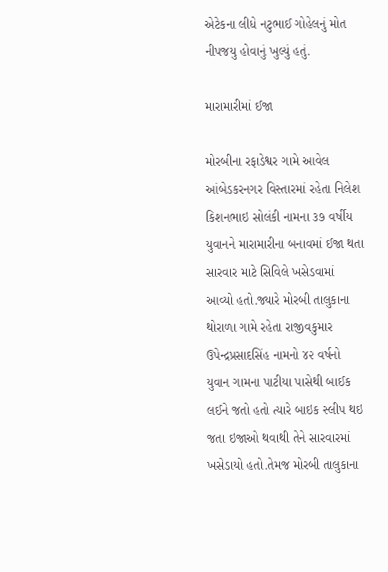એટેકના લીધે નટુભાઈ ગોહેલનું મોત નીપજયુ હોવાનું ખુલ્યું હતું.

મારામારીમાં ઈજા

મોરબીના રફાડેશ્વર ગામે આવેલ આંબેડકરનગર વિસ્તારમાં રહેતા નિલેશ કિશનભાઇ સોલંકી નામના ૩૭ વર્ષીય યુવાનને મારામારીના બનાવમાં ઈજા થતા સારવાર માટે સિવિલે ખસેડવામાં આવ્યો હતો.જ્યારે મોરબી તાલુકાના થોરાળા ગામે રહેતા રાજીવકુમાર ઉપેન્દ્રપ્રસાદસિંહ નામનો ૪૨ વર્ષનો યુવાન ગામના પાટીયા પાસેથી બાઈક લઈને જતો હતો ત્યારે બાઇક સ્લીપ થઇ જતા ઇજાઓ થવાથી તેને સારવારમાં ખસેડાયો હતો.તેમજ મોરબી તાલુકાના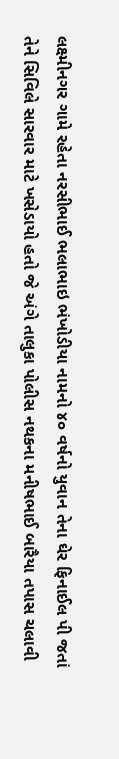લક્ષ્મીનગર ગામે રહેતા નરસીભાઈ ભલાભાઇ ભંખોડીયા નામનો ૪૦ વર્ષનો યુવાન તેના ઘેર ફિનાઈલ પી જતાં તેને સિવિલે સારવાર માટે ખસેડાયો હતો જે અંગે તાલુકા પોલીસ નથકના મનીષભાઈ બારૈયા તપાસ ચલાવી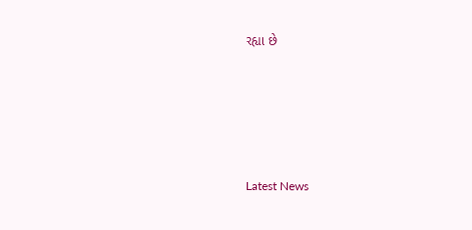રહ્યા છે






Latest News